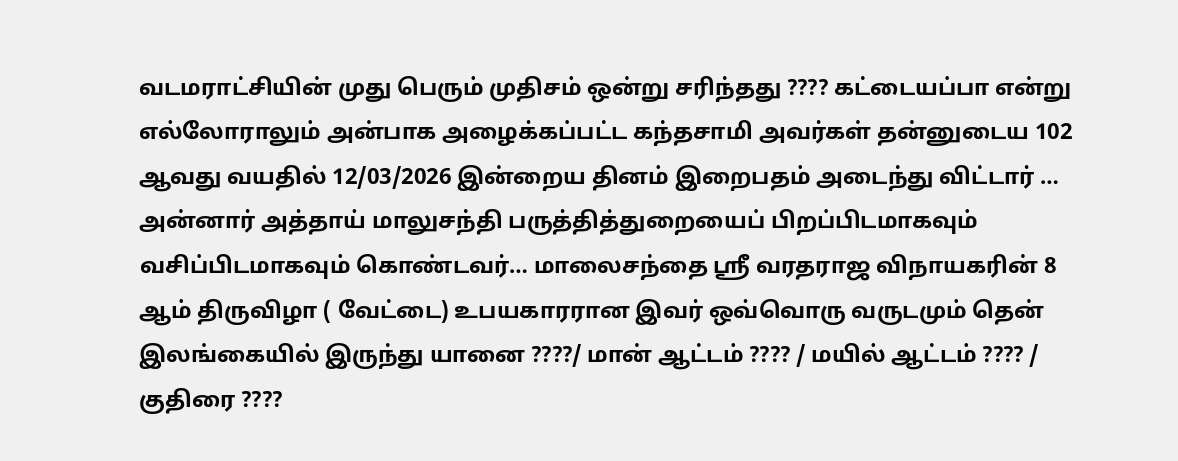வடமராட்சியின் முது பெரும் முதிசம் ஒன்று சரிந்தது ???? கட்டையப்பா என்று எல்லோராலும் அன்பாக அழைக்கப்பட்ட கந்தசாமி அவர்கள் தன்னுடைய 102 ஆவது வயதில் 12/03/2026 இன்றைய தினம் இறைபதம் அடைந்து விட்டார் … அன்னார் அத்தாய் மாலுசந்தி பருத்தித்துறையைப் பிறப்பிடமாகவும் வசிப்பிடமாகவும் கொண்டவர்… மாலைசந்தை ஸ்ரீ வரதராஜ விநாயகரின் 8 ஆம் திருவிழா ( வேட்டை) உபயகாரரான இவர் ஒவ்வொரு வருடமும் தென் இலங்கையில் இருந்து யானை ????/ மான் ஆட்டம் ???? / மயில் ஆட்டம் ???? / குதிரை ????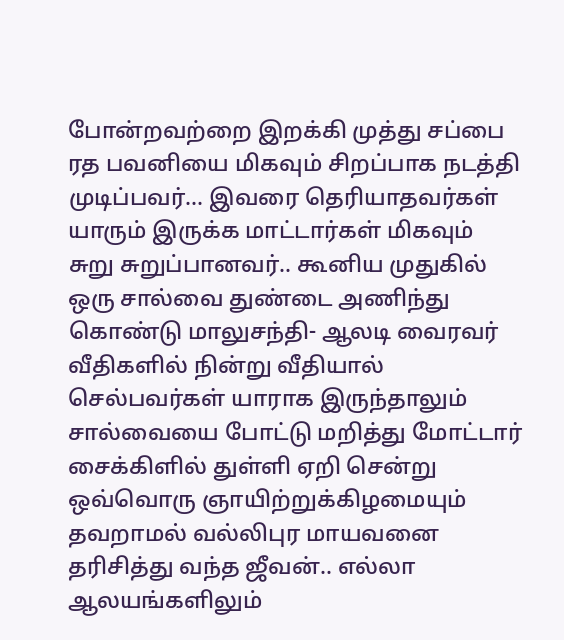போன்றவற்றை இறக்கி முத்து சப்பை ரத பவனியை மிகவும் சிறப்பாக நடத்தி முடிப்பவர்… இவரை தெரியாதவர்கள் யாரும் இருக்க மாட்டார்கள் மிகவும் சுறு சுறுப்பானவர்.. கூனிய முதுகில் ஒரு சால்வை துண்டை அணிந்து கொண்டு மாலுசந்தி- ஆலடி வைரவர் வீதிகளில் நின்று வீதியால் செல்பவர்கள் யாராக இருந்தாலும் சால்வையை போட்டு மறித்து மோட்டார் சைக்கிளில் துள்ளி ஏறி சென்று ஒவ்வொரு ஞாயிற்றுக்கிழமையும் தவறாமல் வல்லிபுர மாயவனை தரிசித்து வந்த ஜீவன்.. எல்லா ஆலயங்களிலும்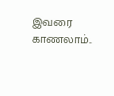இவரை காணலாம்..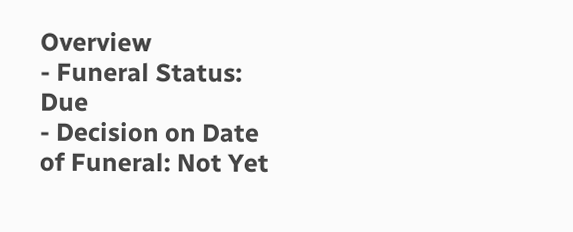Overview
- Funeral Status: Due
- Decision on Date of Funeral: Not Yet